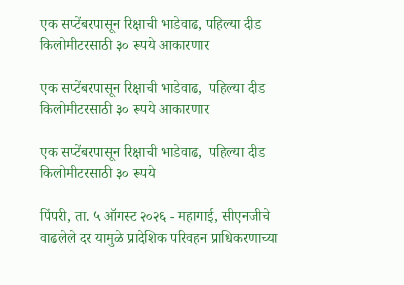एक सप्टेंबरपासून रिक्षाची भाडेवाढ, पहिल्या दीड किलोमीटरसाठी ३० रूपये आकारणार

एक सप्टेंबरपासून रिक्षाची भाडेवाढ,  पहिल्या दीड किलोमीटरसाठी ३० रूपये आकारणार

एक सप्टेंबरपासून रिक्षाची भाडेवाढ,  पहिल्या दीड किलोमीटरसाठी ३० रूपये

पिंपरी, ता. ५ ऑगस्ट २०२६ - महागाई, सीएनजीचे वाढलेले दर यामुळे प्रादेशिक परिवहन प्राधिकरणाच्या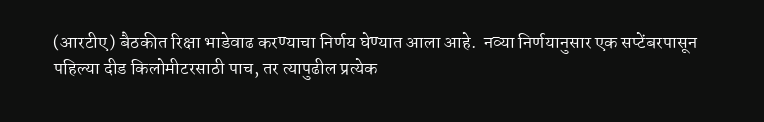(आरटीए) बैठकीत रिक्षा भाडेवाढ करण्याचा निर्णय घेण्यात आला आहे.  नव्या निर्णयानुसार एक सप्टेंबरपासून पहिल्या दीड किलोमीटरसाठी पाच, तर त्यापुढील प्रत्येक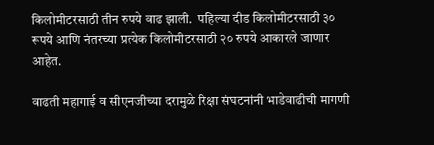किलोमीटरसाठी तीन रुपये वाढ झाली.  पहिल्या दीड किलोमीटरसाठी ३० रूपये आणि नंतरच्या प्रत्येक किलोमीटरसाठी २० रुपये आकारले जाणार आहेत.

वाढती महागाई व सीएनजीच्या दरामुळे रिक्षा संघटनांनी भाडेवाढीची मागणी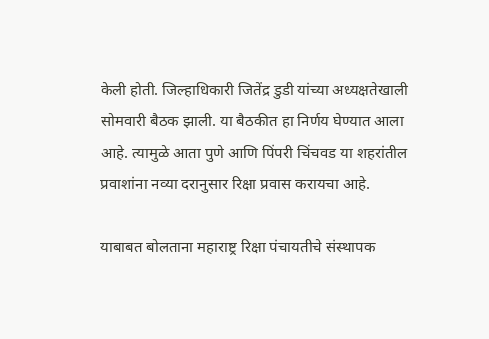केली होती. जिल्हाधिकारी जितेंद्र डुडी यांच्या अध्यक्षतेखाली सोमवारी बैठक झाली. या बैठकीत हा निर्णय घेण्यात आला आहे. त्यामुळे आता पुणे आणि पिंपरी चिंचवड या शहरांतील प्रवाशांना नव्या दरानुसार रिक्षा प्रवास करायचा आहे.

याबाबत बोलताना महाराष्ट्र रिक्षा पंचायतीचे संस्थापक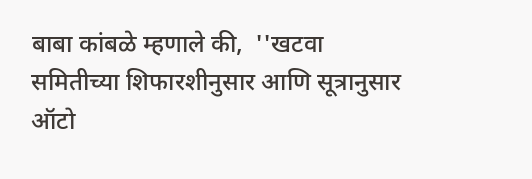बाबा कांबळे म्हणाले की,  ''खटवा समितीच्या शिफारशीनुसार आणि सूत्रानुसार ऑटो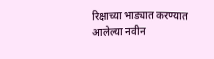रिक्षाच्या भाड्यात करण्यात आलेल्या नवीन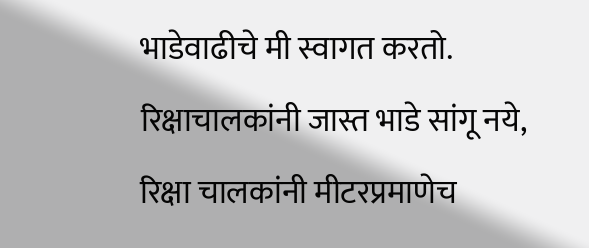भाडेवाढीचे मी स्वागत करतो. रिक्षाचालकांनी जास्त भाडे सांगू नये, रिक्षा चालकांनी मीटरप्रमाणेच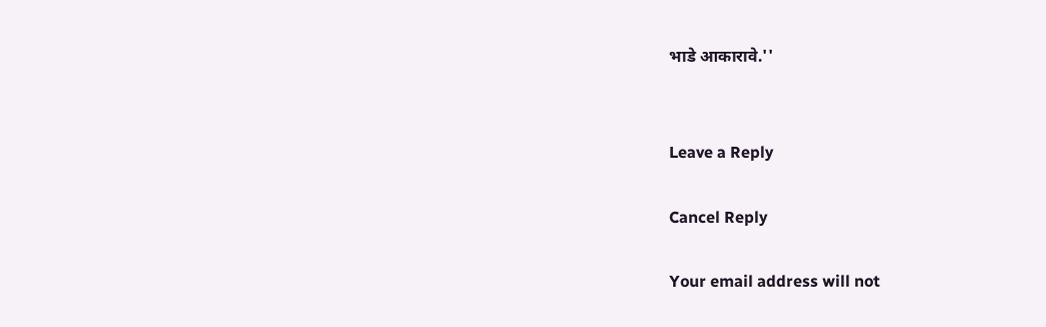भाडे आकारावे.''


Leave a Reply

Cancel Reply

Your email address will not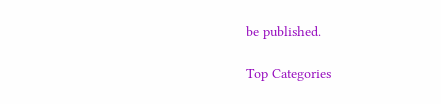be published.

Top Categories